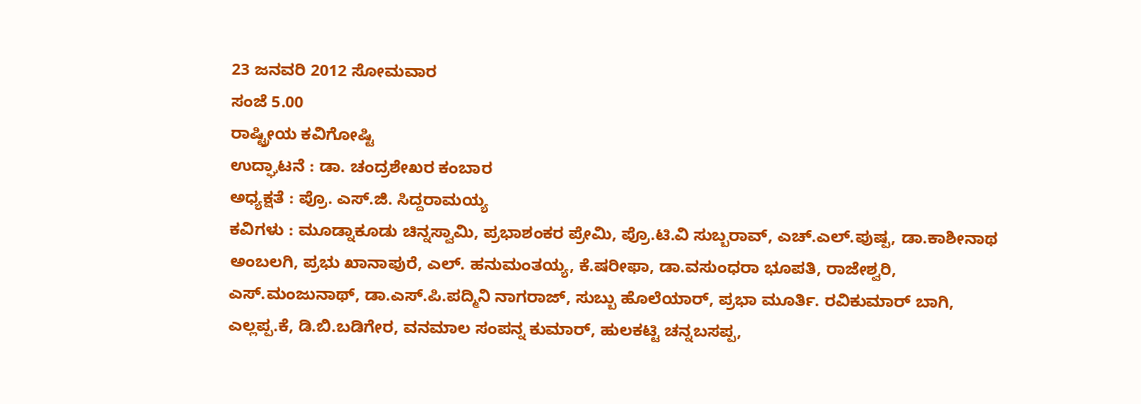23 ಜನವರಿ 2012 ಸೋಮವಾರ
ಸಂಜೆ 5.00
ರಾಷ್ಟ್ರೀಯ ಕವಿಗೋಷ್ಟಿ
ಉದ್ಘಾಟನೆ : ಡಾ. ಚಂದ್ರಶೇಖರ ಕಂಬಾರ
ಅಧ್ಯಕ್ಷತೆ : ಪ್ರೊ. ಎಸ್.ಜಿ. ಸಿದ್ದರಾಮಯ್ಯ
ಕವಿಗಳು : ಮೂಡ್ನಾಕೂಡು ಚಿನ್ನಸ್ವಾಮಿ, ಪ್ರಭಾಶಂಕರ ಪ್ರೇಮಿ, ಪ್ರೊ.ಟಿ.ವಿ ಸುಬ್ಬರಾವ್, ಎಚ್.ಎಲ್.ಪುಷ್ಪ, ಡಾ.ಕಾಶೀನಾಥ ಅಂಬಲಗಿ, ಪ್ರಭು ಖಾನಾಪುರೆ, ಎಲ್. ಹನುಮಂತಯ್ಯ, ಕೆ.ಷರೀಫಾ, ಡಾ.ವಸುಂಧರಾ ಭೂಪತಿ, ರಾಜೇಶ್ವರಿ, ಎಸ್.ಮಂಜುನಾಥ್, ಡಾ.ಎಸ್.ಪಿ.ಪದ್ಮಿನಿ ನಾಗರಾಜ್, ಸುಬ್ಬು ಹೊಲೆಯಾರ್, ಪ್ರಭಾ ಮೂರ್ತಿ. ರವಿಕುಮಾರ್ ಬಾಗಿ, ಎಲ್ಲಪ್ಪ.ಕೆ, ಡಿ.ಬಿ.ಬಡಿಗೇರ, ವನಮಾಲ ಸಂಪನ್ನ ಕುಮಾರ್, ಹುಲಕಟ್ಟಿ ಚನ್ನಬಸಪ್ಪ,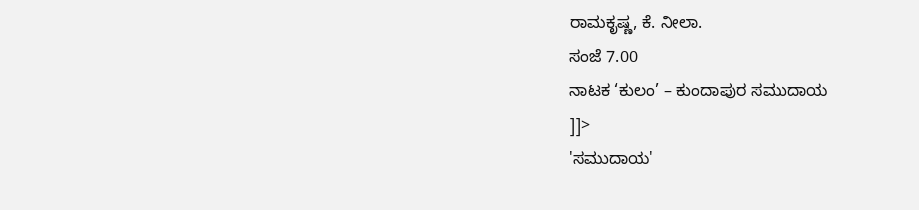ರಾಮಕೃಷ್ಣ, ಕೆ. ನೀಲಾ.
ಸಂಜೆ 7.00
ನಾಟಕ ‘ಕುಲಂ’ – ಕುಂದಾಪುರ ಸಮುದಾಯ
]]>
'ಸಮುದಾಯ'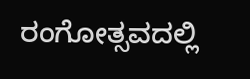ರಂಗೋತ್ಸವದಲ್ಲಿ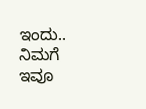ಇಂದು..
ನಿಮಗೆ ಇವೂ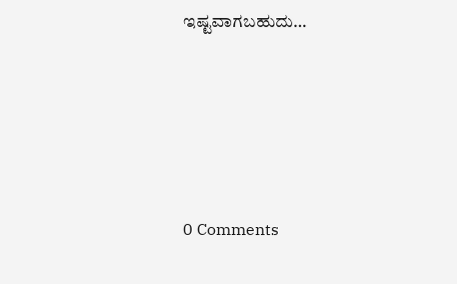ಇಷ್ಟವಾಗಬಹುದು…





0 Comments